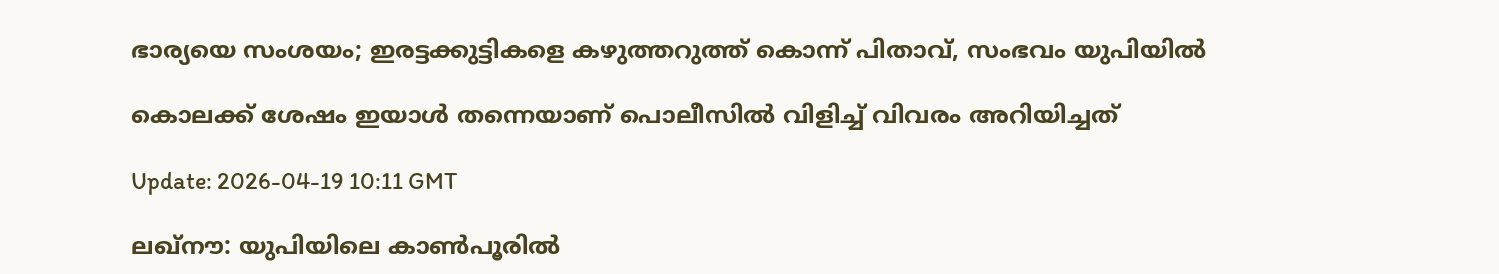ഭാര്യയെ സംശയം; ഇരട്ടക്കുട്ടികളെ കഴുത്തറുത്ത് കൊന്ന് പിതാവ്, സംഭവം യുപിയില്‍

കൊലക്ക് ശേഷം ഇയാള്‍ തന്നെയാണ് പൊലീസില്‍ വിളിച്ച് വിവരം അറിയിച്ചത്

Update: 2026-04-19 10:11 GMT

ലഖ്‌നൗ: യുപിയിലെ കാണ്‍പൂരില്‍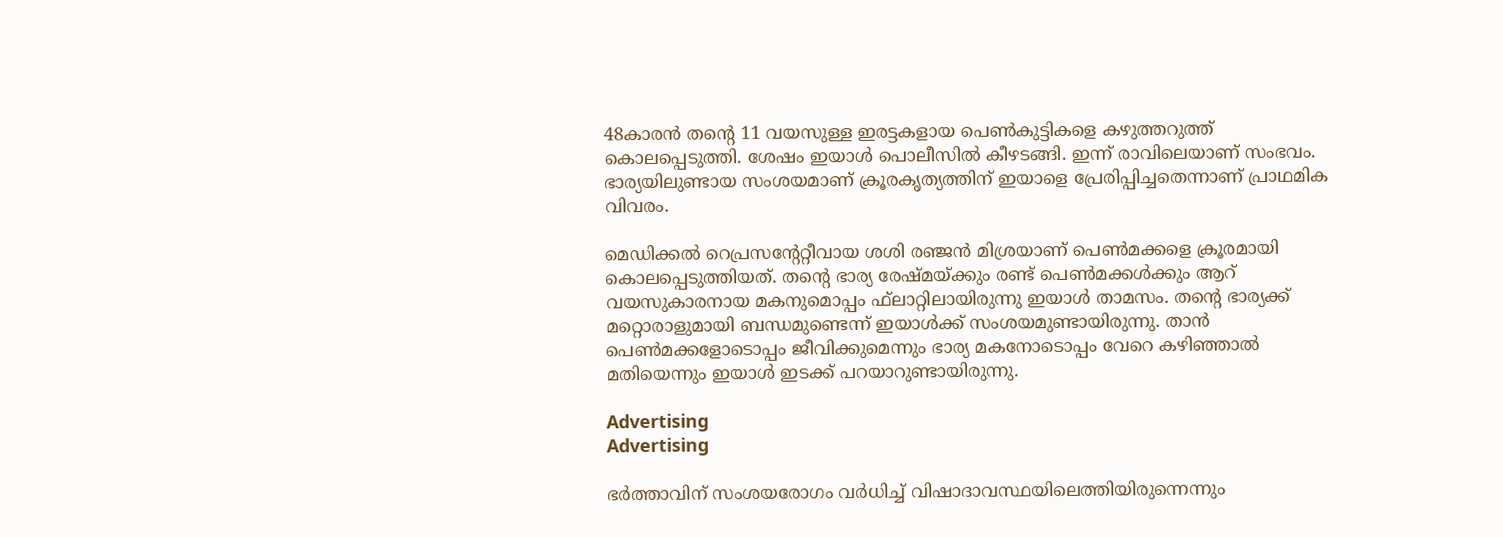48കാരന്‍ തന്റെ 11 വയസുള്ള ഇരട്ടകളായ പെണ്‍കുട്ടികളെ കഴുത്തറുത്ത് കൊലപ്പെടുത്തി. ശേഷം ഇയാള്‍ പൊലീസില്‍ കീഴടങ്ങി. ഇന്ന് രാവിലെയാണ് സംഭവം. ഭാര്യയിലുണ്ടായ സംശയമാണ് ക്രൂരകൃത്യത്തിന് ഇയാളെ പ്രേരിപ്പിച്ചതെന്നാണ് പ്രാഥമിക വിവരം.

മെഡിക്കല്‍ റെപ്രസന്റേറ്റീവായ ശശി രഞ്ജന്‍ മിശ്രയാണ് പെണ്‍മക്കളെ ക്രൂരമായി കൊലപ്പെടുത്തിയത്. തന്റെ ഭാര്യ രേഷ്മയ്ക്കും രണ്ട് പെണ്‍മക്കള്‍ക്കും ആറ് വയസുകാരനായ മകനുമൊപ്പം ഫ്‌ലാറ്റിലായിരുന്നു ഇയാള്‍ താമസം. തന്റെ ഭാര്യക്ക് മറ്റൊരാളുമായി ബന്ധമുണ്ടെന്ന് ഇയാള്‍ക്ക് സംശയമുണ്ടായിരുന്നു. താന്‍ പെണ്‍മക്കളോടൊപ്പം ജീവിക്കുമെന്നും ഭാര്യ മകനോടൊപ്പം വേറെ കഴിഞ്ഞാല്‍ മതിയെന്നും ഇയാള്‍ ഇടക്ക് പറയാറുണ്ടായിരുന്നു.

Advertising
Advertising

ഭര്‍ത്താവിന് സംശയരോഗം വര്‍ധിച്ച് വിഷാദാവസ്ഥയിലെത്തിയിരുന്നെന്നും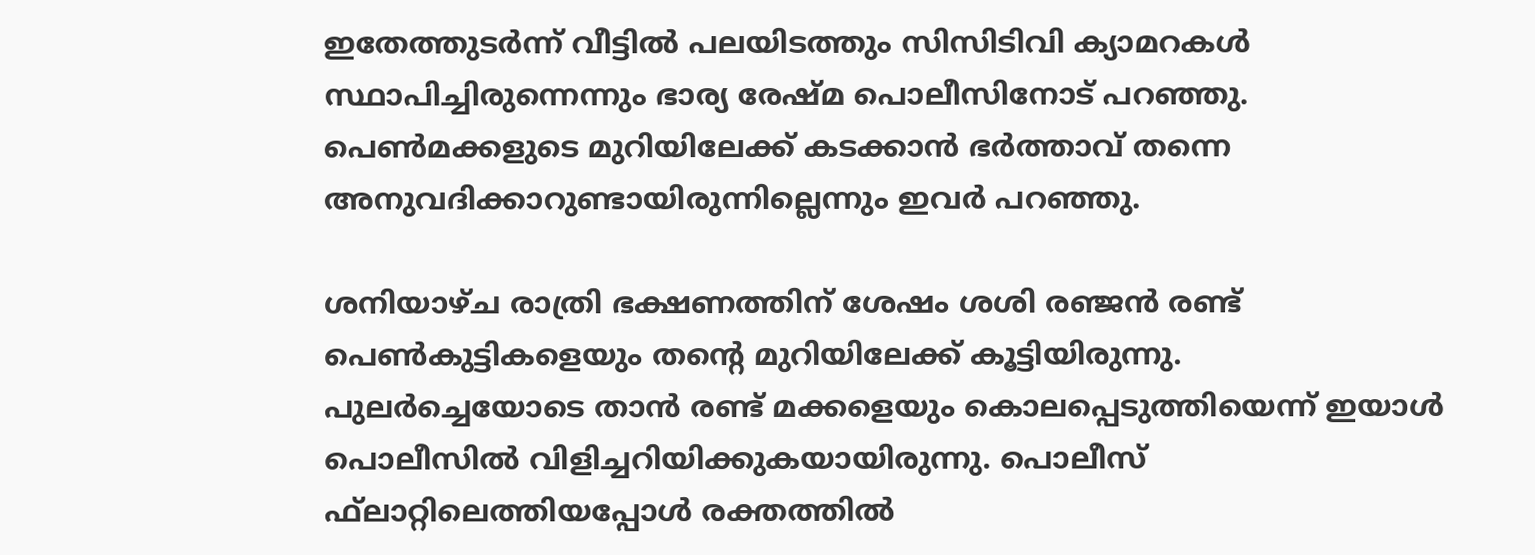ഇതേത്തുടര്‍ന്ന് വീട്ടില്‍ പലയിടത്തും സിസിടിവി ക്യാമറകള്‍ സ്ഥാപിച്ചിരുന്നെന്നും ഭാര്യ രേഷ്മ പൊലീസിനോട് പറഞ്ഞു. പെണ്‍മക്കളുടെ മുറിയിലേക്ക് കടക്കാന്‍ ഭര്‍ത്താവ് തന്നെ അനുവദിക്കാറുണ്ടായിരുന്നില്ലെന്നും ഇവര്‍ പറഞ്ഞു.

ശനിയാഴ്ച രാത്രി ഭക്ഷണത്തിന് ശേഷം ശശി രഞ്ജന്‍ രണ്ട് പെണ്‍കുട്ടികളെയും തന്റെ മുറിയിലേക്ക് കൂട്ടിയിരുന്നു. പുലര്‍ച്ചെയോടെ താന്‍ രണ്ട് മക്കളെയും കൊലപ്പെടുത്തിയെന്ന് ഇയാള്‍ പൊലീസില്‍ വിളിച്ചറിയിക്കുകയായിരുന്നു. പൊലീസ് ഫ്‌ലാറ്റിലെത്തിയപ്പോള്‍ രക്തത്തില്‍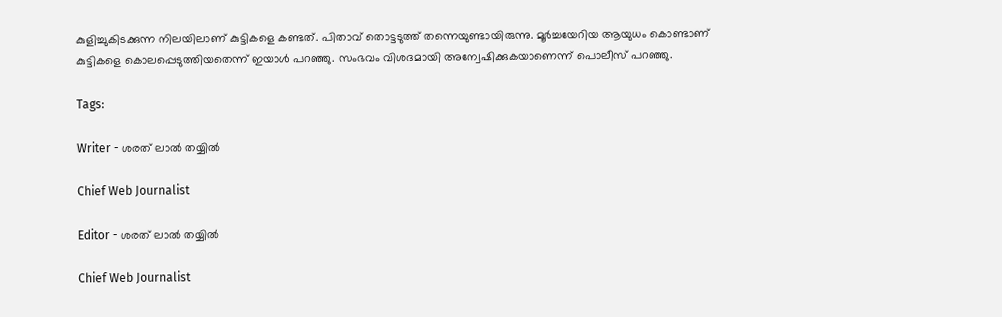കുളിച്ചുകിടക്കുന്ന നിലയിലാണ് കുട്ടികളെ കണ്ടത്. പിതാവ് തൊട്ടടുത്ത് തന്നെയുണ്ടായിരുന്നു. മൂര്‍ച്ചയേറിയ ആയുധം കൊണ്ടാണ് കുട്ടികളെ കൊലപ്പെടുത്തിയതെന്ന് ഇയാള്‍ പറഞ്ഞു. സംഭവം വിശദമായി അന്വേഷിക്കുകയാണെന്ന് പൊലീസ് പറഞ്ഞു.

Tags:

Writer - ശരത് ലാൽ തയ്യിൽ

Chief Web Journalist

Editor - ശരത് ലാൽ തയ്യിൽ

Chief Web Journalist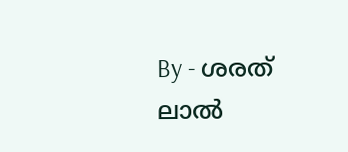By - ശരത് ലാൽ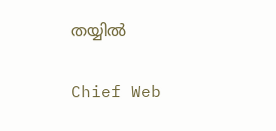തയ്യിൽ

Chief Web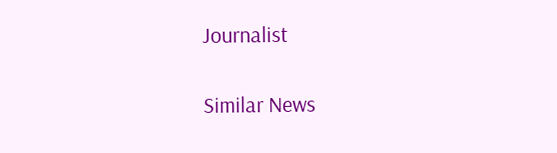Journalist

Similar News